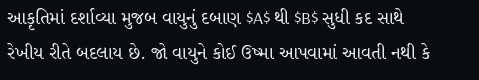આકૃતિમાં દર્શાવ્યા મુજબ વાયુનું દબાણ $A$ થી $B$ સુધી કદ સાથે રેખીય રીતે બદલાય છે. જો વાયુને કોઈ ઉષ્મા આપવામાં આવતી નથી કે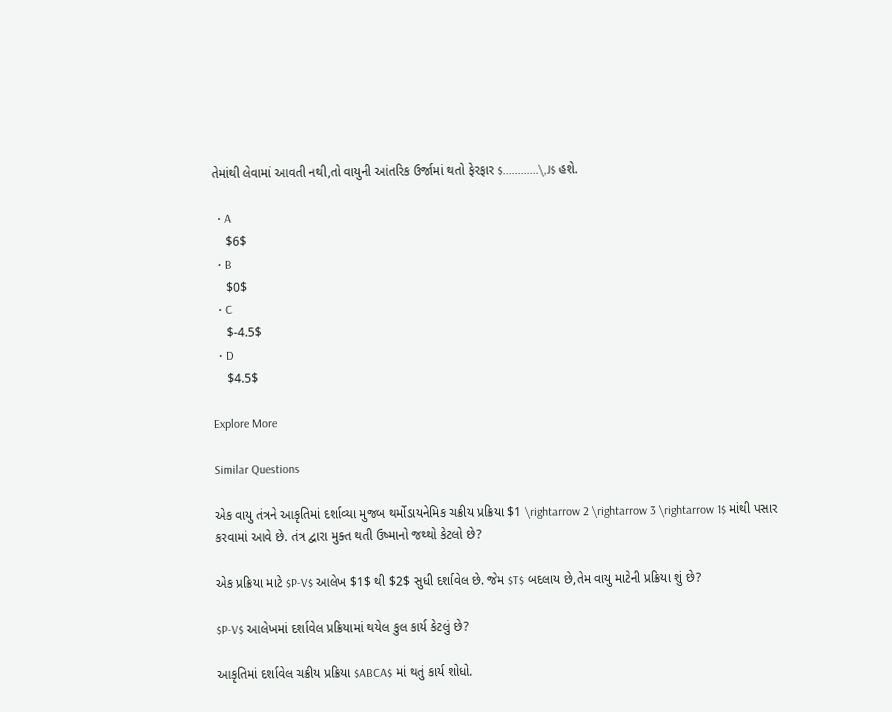તેમાંથી લેવામાં આવતી નથી,તો વાયુની આંતરિક ઉર્જામાં થતો ફેરફાર $............\,J$ હશે.

  • A
    $6$
  • B
    $0$
  • C
    $-4.5$
  • D
    $4.5$

Explore More

Similar Questions

એક વાયુ તંત્રને આકૃતિમાં દર્શાવ્યા મુજબ થર્મોડાયનેમિક ચક્રીય પ્રક્રિયા $1 \rightarrow 2 \rightarrow 3 \rightarrow 1$ માંથી પસાર કરવામાં આવે છે. તંત્ર દ્વારા મુક્ત થતી ઉષ્માનો જથ્થો કેટલો છે?

એક પ્રક્રિયા માટે $P-V$ આલેખ $1$ થી $2$ સુધી દર્શાવેલ છે. જેમ $T$ બદલાય છે,તેમ વાયુ માટેની પ્રક્રિયા શું છે?

$P-V$ આલેખમાં દર્શાવેલ પ્રક્રિયામાં થયેલ કુલ કાર્ય કેટલું છે?

આકૃતિમાં દર્શાવેલ ચક્રીય પ્રક્રિયા $ABCA$ માં થતું કાર્ય શોધો.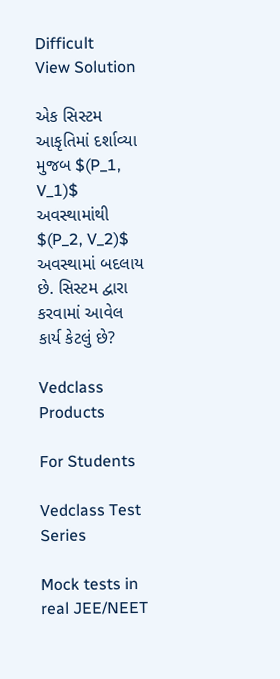Difficult
View Solution

એક સિસ્ટમ આકૃતિમાં દર્શાવ્યા મુજબ $(P_1, V_1)$ અવસ્થામાંથી $(P_2, V_2)$ અવસ્થામાં બદલાય છે. સિસ્ટમ દ્વારા કરવામાં આવેલ કાર્ય કેટલું છે?

Vedclass Products

For Students

Vedclass Test Series

Mock tests in real JEE/NEET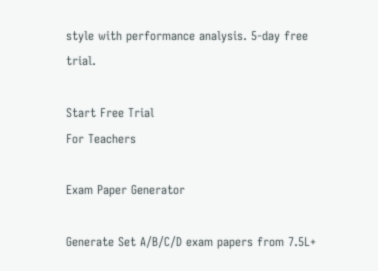style with performance analysis. 5-day free trial.

Start Free Trial
For Teachers

Exam Paper Generator

Generate Set A/B/C/D exam papers from 7.5L+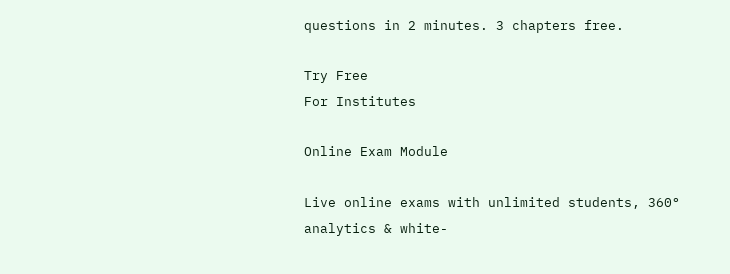questions in 2 minutes. 3 chapters free.

Try Free
For Institutes

Online Exam Module

Live online exams with unlimited students, 360° analytics & white-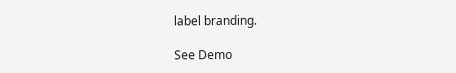label branding.

See Demo